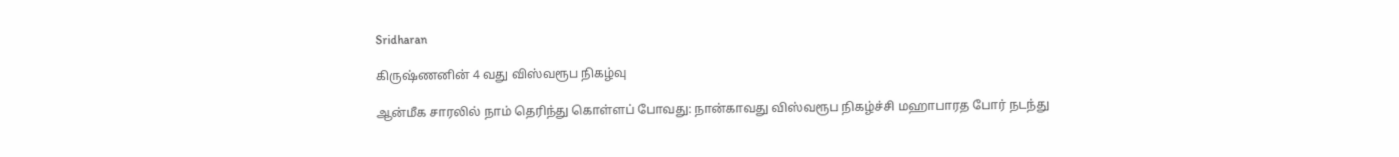Sridharan

கிருஷ்ணனின் 4 வது விஸ்வரூப நிகழ்வு

ஆன்மீக சாரலில் நாம் தெரிந்து கொள்ளப் போவது: நான்காவது விஸ்வரூப நிகழ்ச்சி மஹாபாரத போர் நடந்து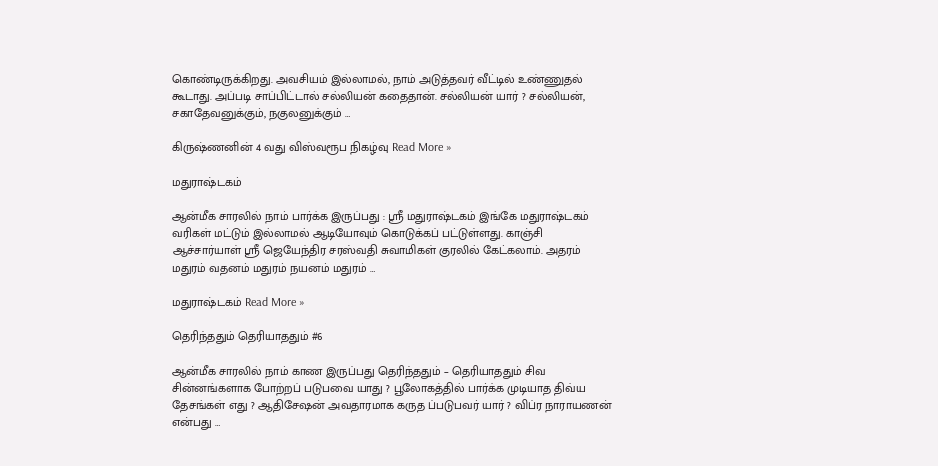கொண்டிருக்கிறது. அவசியம் இல்லாமல், நாம் அடுத்தவர் வீட்டில் உண்ணுதல் கூடாது. அப்படி சாப்பிட்டால் சல்லியன் கதைதான். சல்லியன் யார் ? சல்லியன், சகாதேவனுக்கும், நகுலனுக்கும் …

கிருஷ்ணனின் 4 வது விஸ்வரூப நிகழ்வு Read More »

மதுராஷ்டகம்

ஆன்மீக சாரலில் நாம் பார்க்க இருப்பது : ஸ்ரீ மதுராஷ்டகம் இங்கே மதுராஷ்டகம் வரிகள் மட்டும் இல்லாமல் ஆடியோவும் கொடுக்கப் பட்டுள்ளது. காஞ்சி ஆச்சார்யாள் ஸ்ரீ ஜெயேந்திர சரஸ்வதி சுவாமிகள் குரலில் கேட்கலாம். அதரம் மதுரம் வதனம் மதுரம் நயனம் மதுரம் …

மதுராஷ்டகம் Read More »

தெரிந்ததும் தெரியாததும் #6

ஆன்மீக சாரலில் நாம் காண இருப்பது தெரிந்ததும் – தெரியாததும் சிவ சின்னங்களாக போற்றப் படுபவை யாது ? பூலோகத்தில் பார்க்க முடியாத திவ்ய தேசங்கள் எது ? ஆதிசேஷன் அவதாரமாக கருத ப்படுபவர் யார் ? விப்ர நாராயணன் என்பது …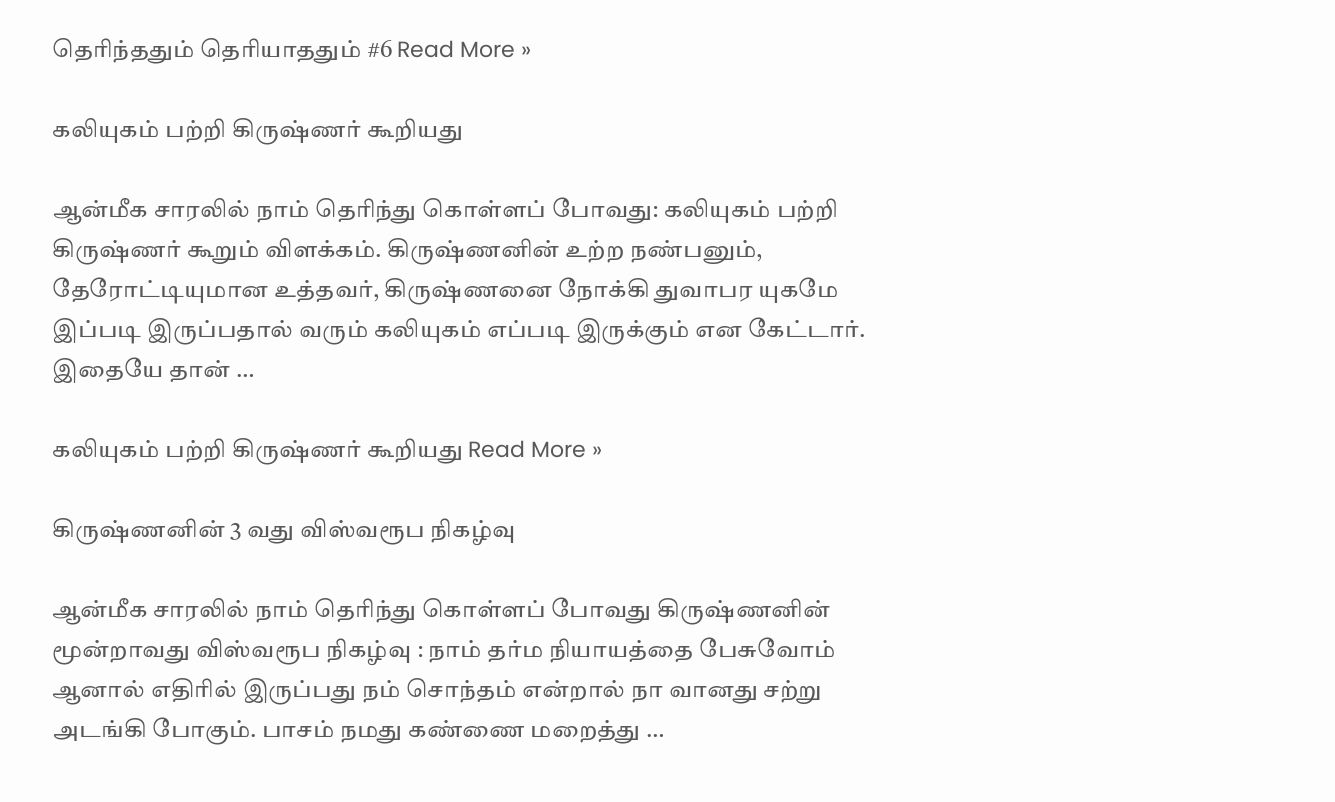தெரிந்ததும் தெரியாததும் #6 Read More »

கலியுகம் பற்றி கிருஷ்ணர் கூறியது

ஆன்மீக சாரலில் நாம் தெரிந்து கொள்ளப் போவது: கலியுகம் பற்றி கிருஷ்ணர் கூறும் விளக்கம். கிருஷ்ணனின் உற்ற நண்பனும், தேரோட்டியுமான உத்தவர், கிருஷ்ணனை நோக்கி துவாபர யுகமே இப்படி இருப்பதால் வரும் கலியுகம் எப்படி இருக்கும் என கேட்டார். இதையே தான் …

கலியுகம் பற்றி கிருஷ்ணர் கூறியது Read More »

கிருஷ்ணனின் 3 வது விஸ்வரூப நிகழ்வு

ஆன்மீக சாரலில் நாம் தெரிந்து கொள்ளப் போவது கிருஷ்ணனின் மூன்றாவது விஸ்வரூப நிகழ்வு : நாம் தர்ம நியாயத்தை பேசுவோம் ஆனால் எதிரில் இருப்பது நம் சொந்தம் என்றால் நா வானது சற்று அடங்கி போகும். பாசம் நமது கண்ணை மறைத்து …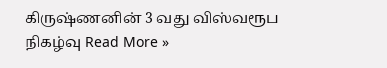கிருஷ்ணனின் 3 வது விஸ்வரூப நிகழ்வு Read More »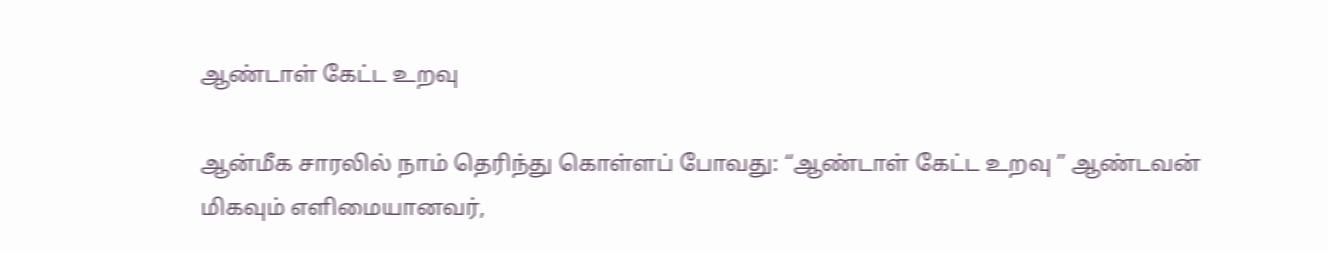ஆண்டாள் கேட்ட உறவு

ஆன்மீக சாரலில் நாம் தெரிந்து கொள்ளப் போவது: “ஆண்டாள் கேட்ட உறவு ” ஆண்டவன் மிகவும் எளிமையானவர்,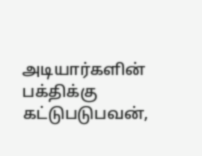அடியார்களின் பக்திக்கு கட்டுபடுபவன்,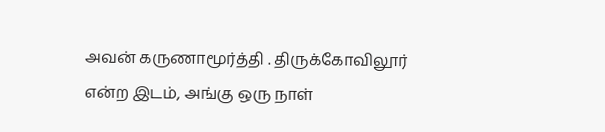அவன் கருணாமூர்த்தி . திருக்கோவிலூர் என்ற இடம், அங்கு ஒரு நாள்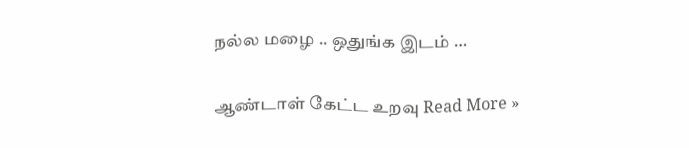நல்ல மழை .. ஒதுங்க இடம் …

ஆண்டாள் கேட்ட உறவு Read More »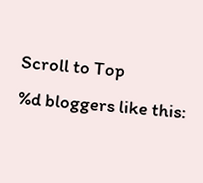Scroll to Top
%d bloggers like this: